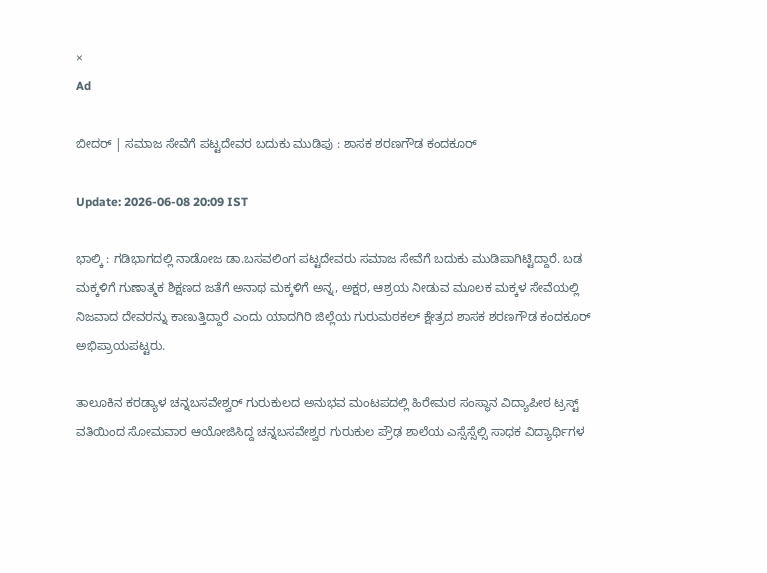×
Ad

ಬೀದರ್‌ | ಸಮಾಜ ಸೇವೆಗೆ ಪಟ್ಟದೇವರ ಬದುಕು ಮುಡಿಪು : ಶಾಸಕ ಶರಣಗೌಡ ಕಂದಕೂರ್

Update: 2026-06-08 20:09 IST

ಭಾಲ್ಕಿ : ಗಡಿಭಾಗದಲ್ಲಿ ನಾಡೋಜ ಡಾ.ಬಸವಲಿಂಗ ಪಟ್ಟದೇವರು ಸಮಾಜ ಸೇವೆಗೆ ಬದುಕು ಮುಡಿಪಾಗಿಟ್ಟಿದ್ದಾರೆ. ಬಡ ಮಕ್ಕಳಿಗೆ ಗುಣಾತ್ಮಕ ಶಿಕ್ಷಣದ ಜತೆಗೆ ಅನಾಥ ಮಕ್ಕಳಿಗೆ ಅನ್ನ, ಅಕ್ಷರ, ಆಶ್ರಯ ನೀಡುವ ಮೂಲಕ ಮಕ್ಕಳ ಸೇವೆಯಲ್ಲಿ ನಿಜವಾದ ದೇವರನ್ನು ಕಾಣುತ್ತಿದ್ದಾರೆ ಎಂದು ಯಾದಗಿರಿ ಜಿಲ್ಲೆಯ ಗುರುಮಠಕಲ್ ಕ್ಷೇತ್ರದ ಶಾಸಕ ಶರಣಗೌಡ ಕಂದಕೂರ್ ಅಭಿಪ್ರಾಯಪಟ್ಟರು.

ತಾಲೂಕಿನ ಕರಡ್ಯಾಳ ಚನ್ನಬಸವೇಶ್ವರ್ ಗುರುಕುಲದ ಅನುಭವ ಮಂಟಪದಲ್ಲಿ ಹಿರೇಮಠ ಸಂಸ್ಥಾನ ವಿದ್ಯಾಪೀಠ ಟ್ರಸ್ಟ್‌ ವತಿಯಿಂದ ಸೋಮವಾರ ಆಯೋಜಿಸಿದ್ದ ಚನ್ನಬಸವೇಶ್ವರ ಗುರುಕುಲ ಪ್ರೌಢ ಶಾಲೆಯ ಎಸ್ಸೆಸ್ಸೆಲ್ಸಿ ಸಾಧಕ ವಿದ್ಯಾರ್ಥಿಗಳ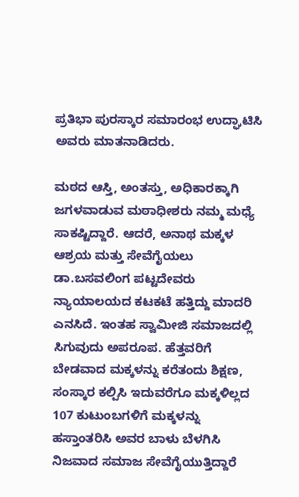ಪ್ರತಿಭಾ ಪುರಸ್ಕಾರ ಸಮಾರಂಭ ಉದ್ಘಾಟಿಸಿ ಅವರು ಮಾತನಾಡಿದರು.

ಮಠದ ಆಸ್ತಿ, ಅಂತಸ್ತು, ಅಧಿಕಾರಕ್ಕಾಗಿ ಜಗಳವಾಡುವ ಮಠಾಧೀಶರು ನಮ್ಮ ಮಧ್ಯೆ ಸಾಕಷ್ಟಿದ್ದಾರೆ. ಆದರೆ, ಅನಾಥ ಮಕ್ಕಳ ಆಶ್ರಯ ಮತ್ತು ಸೇವೆಗೈಯಲು ಡಾ.ಬಸವಲಿಂಗ ಪಟ್ಟದೇವರು ನ್ಯಾಯಾಲಯದ ಕಟಕಟೆ ಹತ್ತಿದ್ದು ಮಾದರಿ ಎನಸಿದೆ. ಇಂತಹ ಸ್ವಾಮೀಜಿ ಸಮಾಜದಲ್ಲಿ ಸಿಗುವುದು ಅಪರೂಪ. ಹೆತ್ತವರಿಗೆ ಬೇಡವಾದ ಮಕ್ಕಳನ್ನು ಕರೆತಂದು ಶಿಕ್ಷಣ, ಸಂಸ್ಕಾರ ಕಲ್ಪಿಸಿ ಇದುವರೆಗೂ ಮಕ್ಕಳಿಲ್ಲದ 107 ಕುಟುಂಬಗಳಿಗೆ ಮಕ್ಕಳನ್ನು ಹಸ್ತಾಂತರಿಸಿ ಅವರ ಬಾಳು ಬೆಳಗಿಸಿ ನಿಜವಾದ ಸಮಾಜ ಸೇವೆಗೈಯುತ್ತಿದ್ದಾರೆ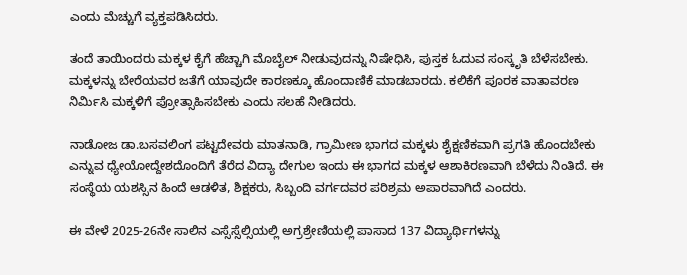ಎಂದು ಮೆಚ್ಚುಗೆ ವ್ಯಕ್ತಪಡಿಸಿದರು.

ತಂದೆ ತಾಯಿಂದರು ಮಕ್ಕಳ ಕೈಗೆ ಹೆಚ್ಚಾಗಿ ಮೊಬೈಲ್ ನೀಡುವುದನ್ನು ನಿಷೇಧಿಸಿ, ಪುಸ್ತಕ ಓದುವ ಸಂಸ್ಕೃತಿ ಬೆಳೆಸಬೇಕು. ಮಕ್ಕಳನ್ನು ಬೇರೆಯವರ ಜತೆಗೆ ಯಾವುದೇ ಕಾರಣಕ್ಕೂ ಹೊಂದಾಣಿಕೆ ಮಾಡಬಾರದು. ಕಲಿಕೆಗೆ ಪೂರಕ ವಾತಾವರಣ ನಿರ್ಮಿಸಿ ಮಕ್ಕಳಿಗೆ ಪ್ರೋತ್ಸಾಹಿಸಬೇಕು ಎಂದು ಸಲಹೆ ನೀಡಿದರು.

ನಾಡೋಜ ಡಾ.ಬಸವಲಿಂಗ ಪಟ್ಟದೇವರು ಮಾತನಾಡಿ, ಗ್ರಾಮೀಣ ಭಾಗದ ಮಕ್ಕಳು ಶೈಕ್ಷಣಿಕವಾಗಿ ಪ್ರಗತಿ ಹೊಂದಬೇಕು ಎನ್ನುವ ಧ್ಯೇಯೋದ್ದೇಶದೊಂದಿಗೆ ತೆರೆದ ವಿದ್ಯಾ ದೇಗುಲ ಇಂದು ಈ ಭಾಗದ ಮಕ್ಕಳ ಆಶಾಕಿರಣವಾಗಿ ಬೆಳೆದು ನಿಂತಿದೆ. ಈ ಸಂಸ್ಥೆಯ ಯಶಸ್ಸಿನ ಹಿಂದೆ ಆಡಳಿತ, ಶಿಕ್ಷಕರು, ಸಿಬ್ಬಂದಿ ವರ್ಗದವರ ಪರಿಶ್ರಮ ಅಪಾರವಾಗಿದೆ ಎಂದರು.

ಈ ವೇಳೆ 2025-26ನೇ ಸಾಲಿನ ಎಸ್ಸೆಸ್ಸೆಲ್ಸಿಯಲ್ಲಿ ಅಗ್ರಶ್ರೇಣಿಯಲ್ಲಿ ಪಾಸಾದ 137 ವಿದ್ಯಾರ್ಥಿಗಳನ್ನು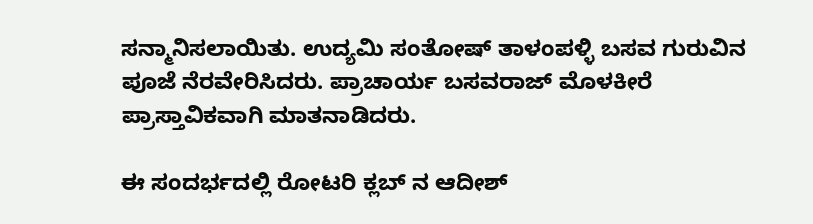ಸನ್ಮಾನಿಸಲಾಯಿತು. ಉದ್ಯಮಿ ಸಂತೋಷ್ ತಾಳಂಪಳ್ಳಿ ಬಸವ ಗುರುವಿನ ಪೂಜೆ ನೆರವೇರಿಸಿದರು. ಪ್ರಾಚಾರ್ಯ ಬಸವರಾಜ್ ಮೊಳಕೀರೆ ಪ್ರಾಸ್ತಾವಿಕವಾಗಿ ಮಾತನಾಡಿದರು.

ಈ ಸಂದರ್ಭದಲ್ಲಿ ರೋಟರಿ ಕ್ಲಬ್ ನ ಆದೀಶ್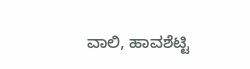ವಾಲಿ, ಹಾವಶೆಟ್ಟಿ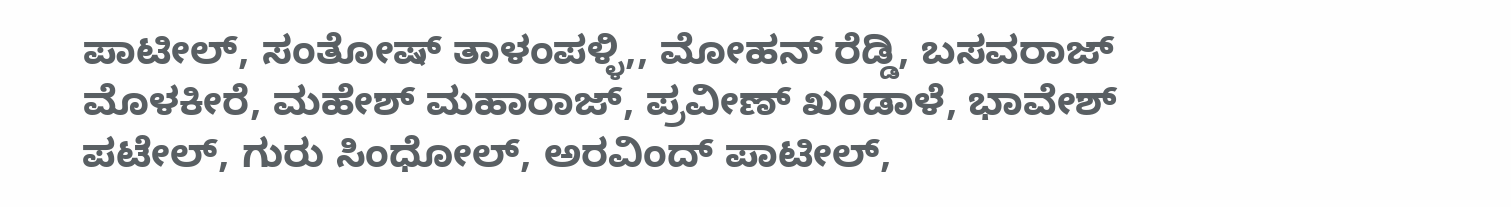ಪಾಟೀಲ್, ಸಂತೋಷ್ ತಾಳಂಪಳ್ಳಿ,, ಮೋಹನ್ ರೆಡ್ಡಿ, ಬಸವರಾಜ್ ಮೊಳಕೀರೆ, ಮಹೇಶ್ ಮಹಾರಾಜ್, ಪ್ರವೀಣ್ ಖಂಡಾಳೆ, ಭಾವೇಶ್ ಪಟೇಲ್, ಗುರು ಸಿಂಧೋಲ್, ಅರವಿಂದ್ ಪಾಟೀಲ್,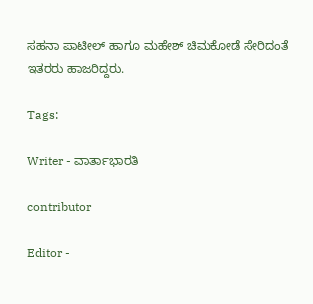ಸಹನಾ ಪಾಟೀಲ್ ಹಾಗೂ ಮಹೇಶ್ ಚಿಮಕೋಡೆ ಸೇರಿದಂತೆ ಇತರರು ಹಾಜರಿದ್ದರು.

Tags:

Writer - ವಾರ್ತಾಭಾರತಿ

contributor

Editor -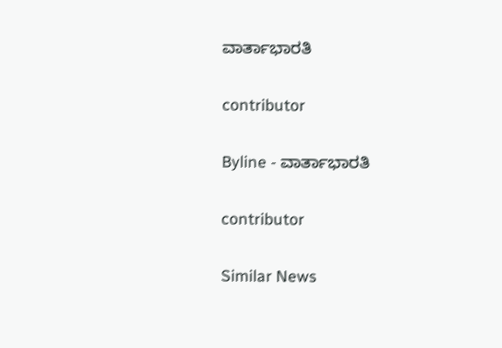ವಾರ್ತಾಭಾರತಿ

contributor

Byline - ವಾರ್ತಾಭಾರತಿ

contributor

Similar News